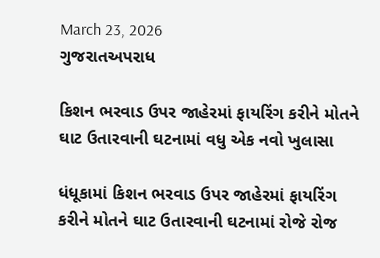March 23, 2026
ગુજરાતઅપરાધ

કિશન ભરવાડ ઉપર જાહેરમાં ફાયરિંગ કરીને મોતને ઘાટ ઉતારવાની ઘટનામાં વધુ એક નવો ખુલાસા

ધંધૂકામાં કિશન ભરવાડ ઉપર જાહેરમાં ફાયરિંગ કરીને મોતને ઘાટ ઉતારવાની ઘટનામાં રોજે રોજ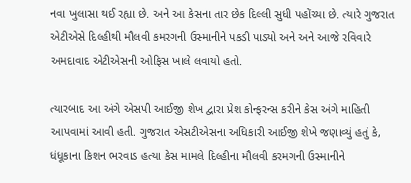નવા ખુલાસા થઈ રહ્યા છે. અને આ કેસના તાર છેક દિલ્લી સુધી પહોંચ્યા છે. ત્યારે ગુજરાત એટીએસે દિલ્હીથી મૌલવી કમરગની ઉસ્માનીને પકડી પાડ્યો અને અને આજે રવિવારે અમદાવાદ એટીએસની ઓફિસ ખાલે લવાયો હતો.

ત્યારબાદ આ અંગે એસપી આઈજી શેખ દ્વારા પ્રેશ કોન્ફરન્સ કરીને કેસ અંગે માહિતી આપવામાં આવી હતી. ગુજરાત એસટીએસના અધિકારી આઈજી શેખે જણાવ્યું હતું કે, ધંધૂકાના કિશન ભરવાડ હત્યા કેસ મામલે દિલ્હીના મૌલવી કરમગની ઉસ્માનીને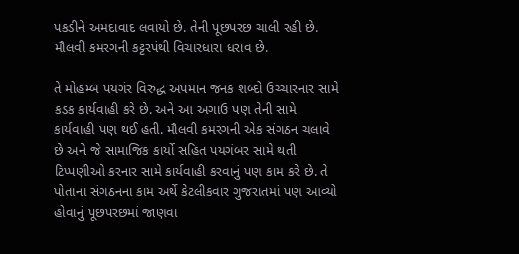પકડીને અમદાવાદ લવાયો છે. તેની પૂછપરછ ચાલી રહી છે. મૌલવી કમરગની કટ્ટરપંથી વિચારધારા ધરાવ છે.

તે મોહમ્બ પયગંર વિરુદ્ધ અપમાન જનક શબ્દો ઉચ્ચારનાર સામે કડક કાર્યવાહી કરે છે. અને આ અગાઉ પણ તેની સામે કાર્યવાહી પણ થઈ હતી. મૌલવી કમરગની એક સંગઠન ચલાવે છે અને જે સામાજિક કાર્યો સહિત પયગંબર સામે થતી ટિપ્પણીઓ કરનાર સામે કાર્યવાહી કરવાનું પણ કામ કરે છે. તે પોતાના સંગઠનના કામ અર્થે કેટલીકવાર ગુજરાતમાં પણ આવ્યો હોવાનું પૂછપરછમાં જાણવા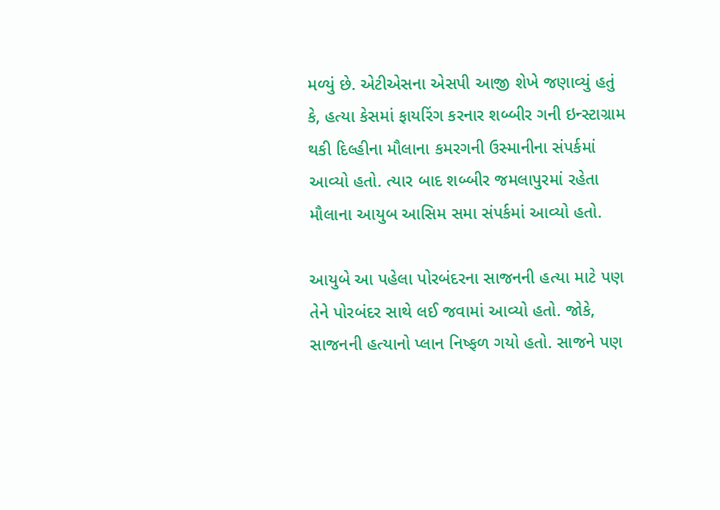મળ્યું છે. એટીએસના એસપી આજી શેખે જણાવ્યું હતું કે, હત્યા કેસમાં ફાયરિંગ કરનાર શબ્બીર ગની ઇન્સ્ટાગ્રામ થકી દિલ્હીના મૌલાના કમરગની ઉસ્માનીના સંપર્કમાં આવ્યો હતો. ત્યાર બાદ શબ્બીર જમલાપુરમાં રહેતા મૌલાના આયુબ આસિમ સમા સંપર્કમાં આવ્યો હતો.

આયુબે આ પહેલા પોરબંદરના સાજનની હત્યા માટે પણ તેને પોરબંદર સાથે લઈ જવામાં આવ્યો હતો. જોકે, સાજનની હત્યાનો પ્લાન નિષ્ફળ ગયો હતો. સાજને પણ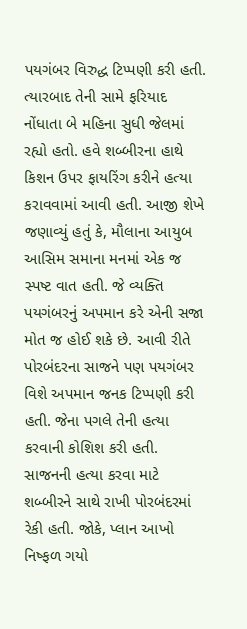પયગંબર વિરુદ્ધ ટિપ્પણી કરી હતી. ત્યારબાદ તેની સામે ફરિયાદ નોંધાતા બે મહિના સુધી જેલમાં રહ્યો હતો. હવે શબ્બીરના હાથે કિશન ઉપર ફાયરિંગ કરીને હત્યા કરાવવામાં આવી હતી. આજી શેખે જણાવ્યું હતું કે, મૌલાના આયુબ આસિમ સમાના મનમાં એક જ સ્પષ્ટ વાત હતી. જે વ્યક્તિ પયગંબરનું અપમાન કરે એની સજા મોત જ હોઈ શકે છે. આવી રીતે પોરબંદરના સાજને પણ પયગંબર વિશે અપમાન જનક ટિપ્પણી કરી હતી. જેના પગલે તેની હત્યા કરવાની કોશિશ કરી હતી. સાજનની હત્યા કરવા માટે શબ્બીરને સાથે રાખી પોરબંદરમાં રેકી હતી. જોકે, પ્લાન આખો નિષ્ફળ ગયો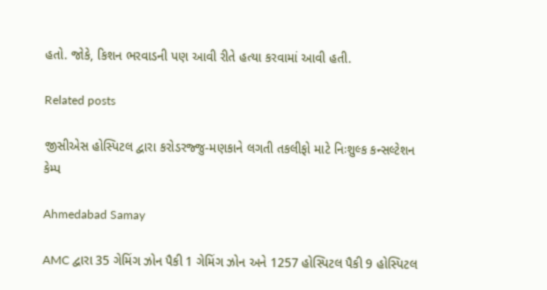હતો. જોકે, કિશન ભરવાડની પણ આવી રીતે હત્યા કરવામાં આવી હતી.

Related posts

જીસીએસ હોસ્પિટલ દ્વારા કરોડરજ્જુ-મણકાને લગતી તકલીફો માટે નિઃશુલ્ક કન્સલ્ટેશન કેમ્પ

Ahmedabad Samay

AMC દ્વારા 35 ગેમિંગ ઝોન પૈકી 1 ગેમિંગ ઝોન અને 1257 હોસ્પિટલ પૈકી 9 હોસ્પિટલ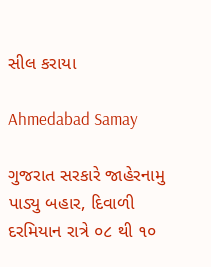સીલ કરાયા

Ahmedabad Samay

ગુજરાત સરકારે જાહેરનામુ પાડ્યુ બહાર, દિવાળી દરમિયાન રાત્રે ૦૮ થી ૧૦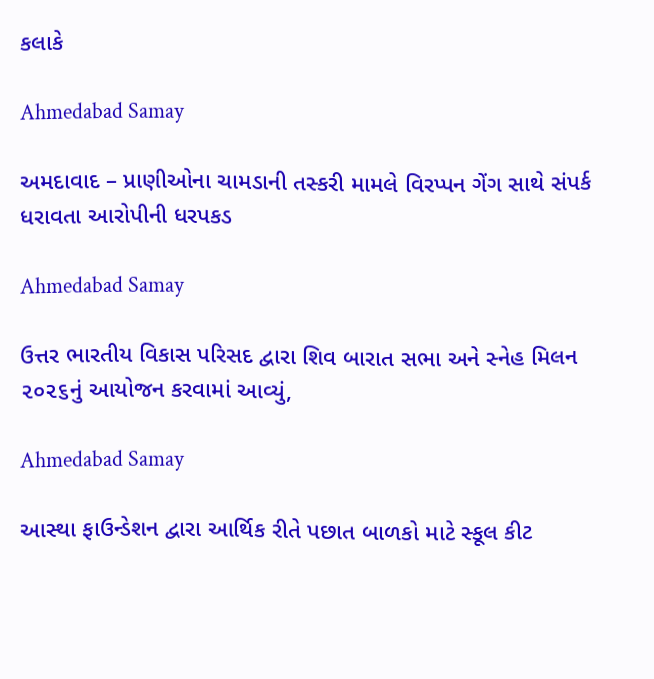કલાકે

Ahmedabad Samay

અમદાવાદ – પ્રાણીઓના ચામડાની તસ્કરી મામલે વિરપ્પન ગેંગ સાથે સંપર્ક ધરાવતા આરોપીની ધરપકડ

Ahmedabad Samay

ઉત્તર ભારતીય વિકાસ પરિસદ દ્વારા શિવ બારાત સભા અને સ્નેહ મિલન ૨૦૨૬નું આયોજન કરવામાં આવ્યું,

Ahmedabad Samay

આસ્થા ફાઉન્ડેશન દ્વારા આર્થિક રીતે પછાત બાળકો માટે સ્કૂલ કીટ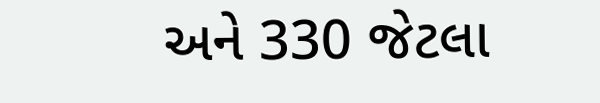અને 330 જેટલા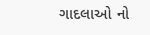ગાદલાઓ નો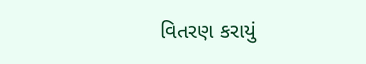વિતરણ કરાયું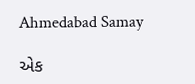Ahmedabad Samay

એક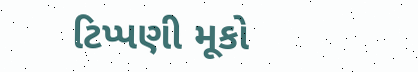ટિપ્પણી મૂકો